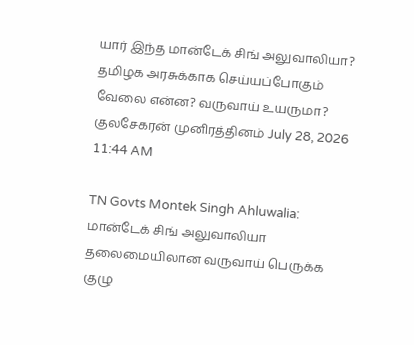யார் இந்த மான்டேக் சிங் அலுவாலியா? தமிழக அரசுக்காக செய்யப்போகும் வேலை என்ன? வருவாய் உயருமா?
குலசேகரன் முனிரத்தினம் July 28, 2026 11:44 AM

TN Govts Montek Singh Ahluwalia: மான்டேக் சிங் அலுவாலியா தலைமையிலான வருவாய் பெருக்க குழு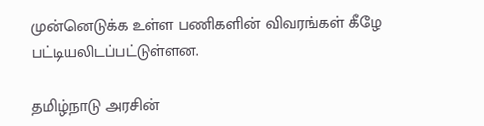முன்னெடுக்க உள்ள பணிகளின் விவரங்கள் கீழே பட்டியலிடப்பட்டுள்ளன.

தமிழ்நாடு அரசின்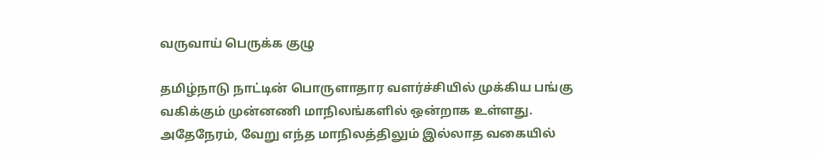வருவாய் பெருக்க குழு

தமிழ்நாடு நாட்டின் பொருளாதார வளர்ச்சியில் முக்கிய பங்கு வகிக்கும் முன்னணி மாநிலங்களில் ஒன்றாக உள்ளது. அதேநேரம், வேறு எந்த மாநிலத்திலும் இல்லாத வகையில்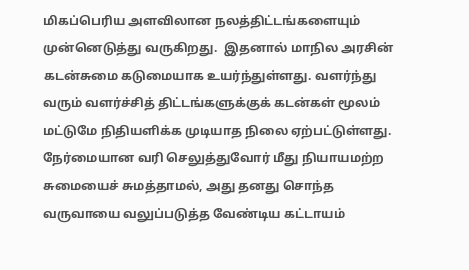மிகப்பெரிய அளவிலான நலத்திட்டங்களையும் முன்னெடுத்து வருகிறது.  இதனால் மாநில அரசின் கடன்சுமை கடுமையாக உயர்ந்துள்ளது. வளர்ந்து வரும் வளர்ச்சித் திட்டங்களுக்குக் கடன்கள் மூலம் மட்டுமே நிதியளிக்க முடியாத நிலை ஏற்பட்டுள்ளது. நேர்மையான வரி செலுத்துவோர் மீது நியாயமற்ற சுமையைச் சுமத்தாமல், அது தனது சொந்த வருவாயை வலுப்படுத்த வேண்டிய கட்டாயம்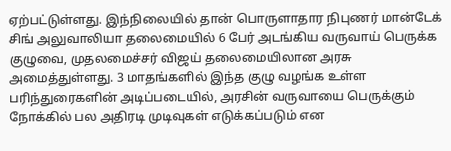ஏற்பட்டுள்ளது. இந்நிலையில் தான் பொருளாதார நிபுணர் மான்டேக் சிங் அலுவாலியா தலைமையில் 6 பேர் அடங்கிய வருவாய் பெருக்க குழுவை, முதலமைச்சர் விஜய் தலைமையிலான அரசு அமைத்துள்ளது. 3 மாதங்களில் இந்த குழு வழங்க உள்ள பரிந்துரைகளின் அடிப்படையில், அரசின் வருவாயை பெருக்கும் நோக்கில் பல அதிரடி முடிவுகள் எடுக்கப்படும் என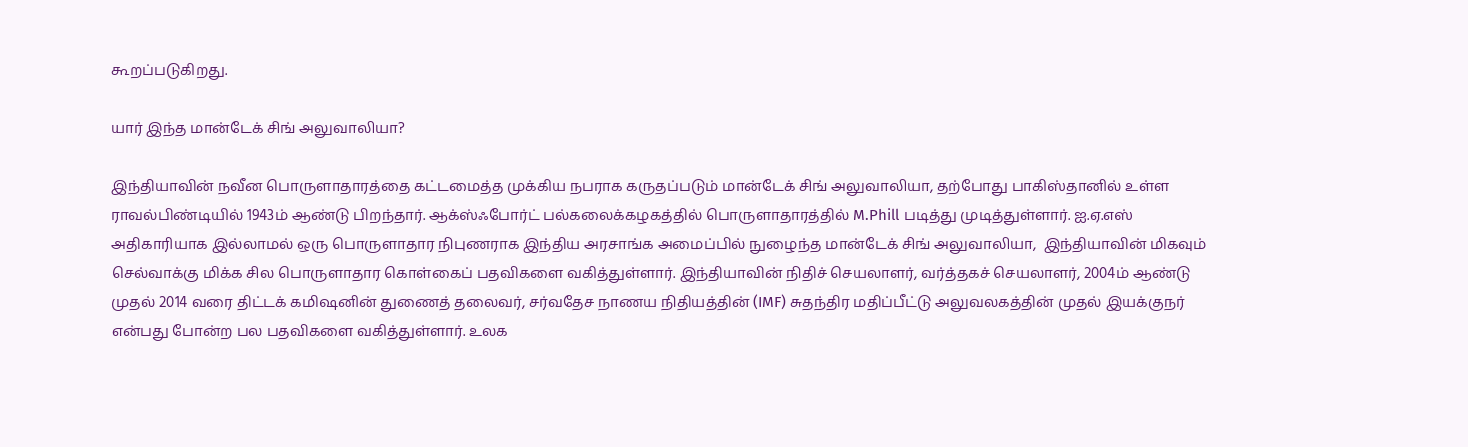கூறப்படுகிறது.

யார் இந்த மான்டேக் சிங் அலுவாலியா?

இந்தியாவின் நவீன பொருளாதாரத்தை கட்டமைத்த முக்கிய நபராக கருதப்படும் மான்டேக் சிங் அலுவாலியா, தற்போது பாகிஸ்தானில் உள்ள ராவல்பிண்டியில் 1943ம் ஆண்டு பிறந்தார். ஆக்ஸ்ஃபோர்ட் பல்கலைக்கழகத்தில் பொருளாதாரத்தில் M.Phill படித்து முடித்துள்ளார். ஐ.ஏ.எஸ் அதிகாரியாக இல்லாமல் ஒரு பொருளாதார நிபுணராக இந்திய அரசாங்க அமைப்பில் நுழைந்த மான்டேக் சிங் அலுவாலியா,  இந்தியாவின் மிகவும் செல்வாக்கு மிக்க சில பொருளாதார கொள்கைப் பதவிகளை வகித்துள்ளார். இந்தியாவின் நிதிச் செயலாளர், வர்த்தகச் செயலாளர், 2004ம் ஆண்டு முதல் 2014 வரை திட்டக் கமிஷனின் துணைத் தலைவர், சர்வதேச நாணய நிதியத்தின் (IMF) சுதந்திர மதிப்பீட்டு அலுவலகத்தின் முதல் இயக்குநர் என்பது போன்ற பல பதவிகளை வகித்துள்ளார். உலக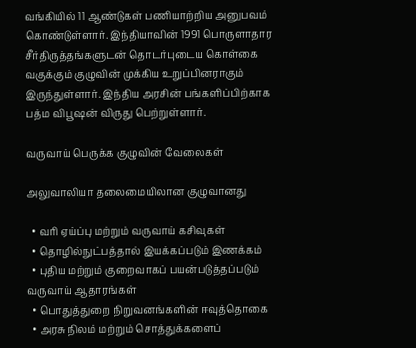வங்கியில் 11 ஆண்டுகள் பணியாற்றிய அனுபவம் கொண்டுள்ளார். இந்தியாவின் 1991 பொருளாதார சீர்திருத்தங்களுடன் தொடர்புடைய கொள்கை வகுக்கும் குழுவின் முக்கிய உறுப்பினராகும் இருந்துள்ளார். இந்திய அரசின் பங்களிப்பிற்காக பத்ம விபூஷன் விருது பெற்றுள்ளார்.

வருவாய் பெருக்க குழுவின் வேலைகள்

அலுவாலியா தலைமையிலான குழுவானது

  • வரி ஏய்ப்பு மற்றும் வருவாய் கசிவுகள்
  • தொழில்நுட்பத்தால் இயக்கப்படும் இணக்கம்
  • புதிய மற்றும் குறைவாகப் பயன்படுத்தப்படும் வருவாய் ஆதாரங்கள்
  • பொதுத்துறை நிறுவனங்களின் ஈவுத்தொகை
  • அரசு நிலம் மற்றும் சொத்துக்களைப்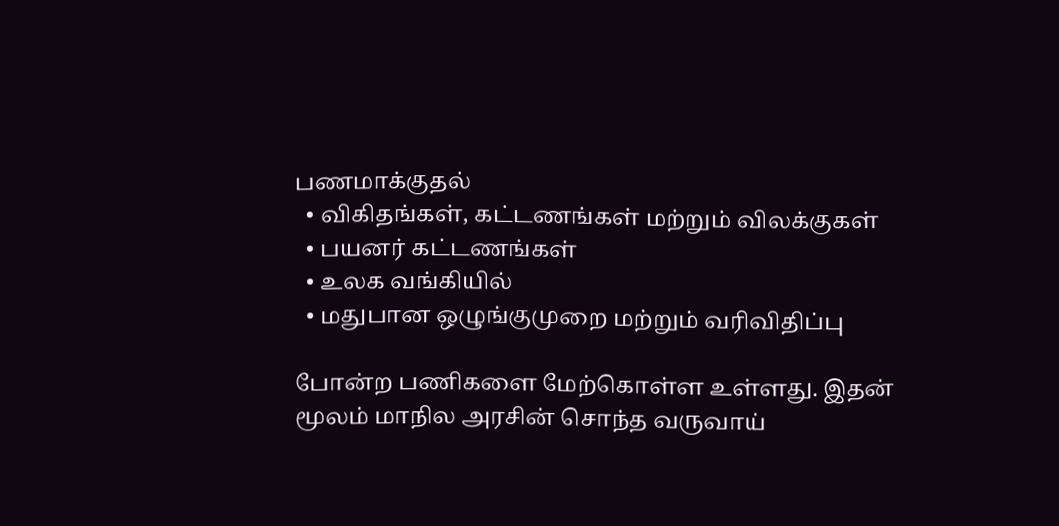பணமாக்குதல்
  • விகிதங்கள், கட்டணங்கள் மற்றும் விலக்குகள்
  • பயனர் கட்டணங்கள்
  • உலக வங்கியில்
  • மதுபான ஒழுங்குமுறை மற்றும் வரிவிதிப்பு

போன்ற பணிகளை மேற்கொள்ள உள்ளது. இதன் மூலம் மாநில அரசின் சொந்த வருவாய்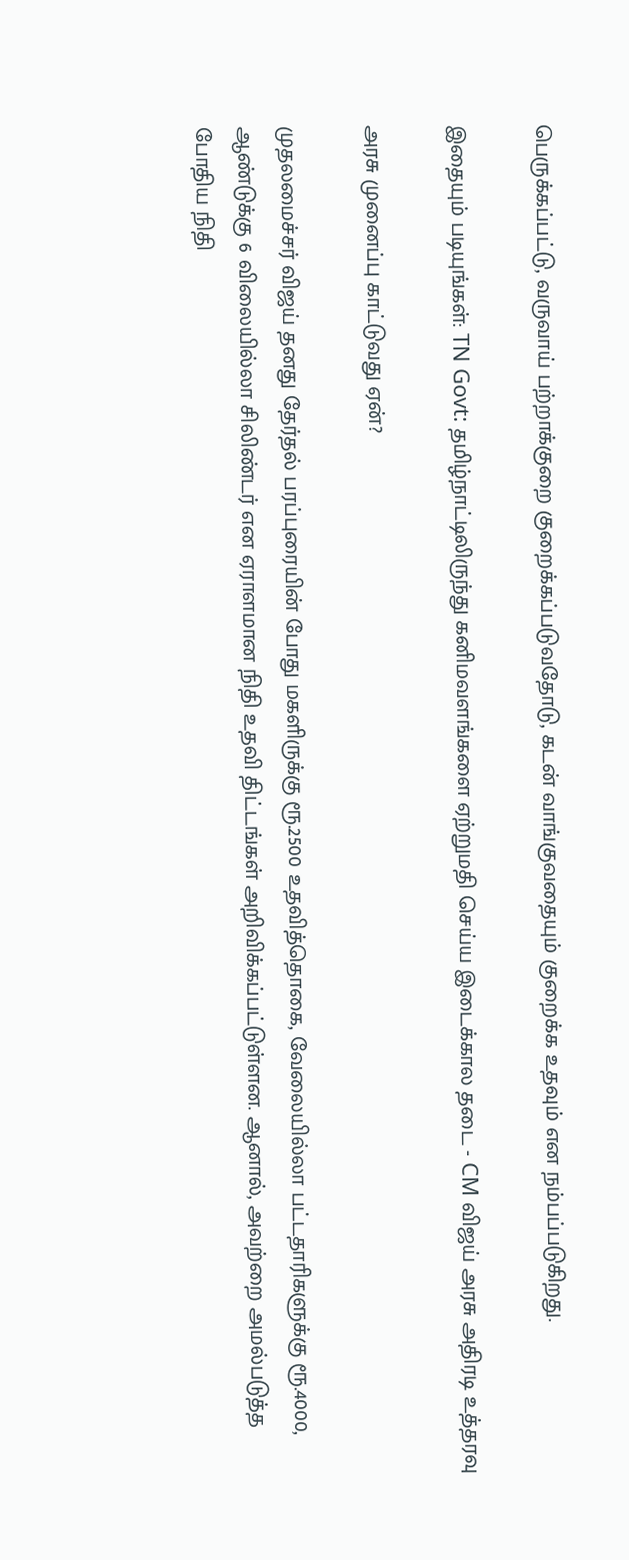பெருக்கப்பட்டு, வருவாய் பற்றாக்குறை குறைக்கப்படுவதோடு, கடன் வாங்குவதையும் குறைக்க உதவும் என நம்பப்படுகிறது.

இதையும் படியுங்கள்: TN Govt: தமிழ்நாட்டிலிருந்து கனிமவளங்களை ஏற்றுமதி செய்ய இடைக்கால தடை - CM விஜய் அரசு அதிரடி உத்தரவு

அரசு முனைப்பு காட்டுவது ஏன்?

முதலமைச்சர் விஜய் தனது தேர்தல் பரப்புரையின் போது மகளிருக்கு ரூ.2500 உதவித்தொகை, வேலையில்லா பட்டதாரிகளுக்கு ரூ.4000, ஆண்டுக்கு 6 விலையில்லா சிலிண்டர் என ஏராளமான நிதி உதவி திட்டங்கள் அறிவிக்கப்பட்டுள்ளன. ஆனால், அவற்றை அமல்படுத்த போதிய நிதி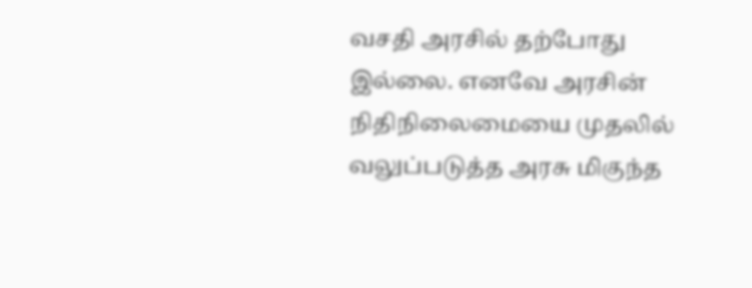வசதி அரசில் தற்போது இல்லை. எனவே அரசின் நிதிநிலைமையை முதலில் வலுப்படுத்த அரசு மிகுந்த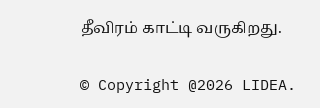தீவிரம் காட்டி வருகிறது.

© Copyright @2026 LIDEA.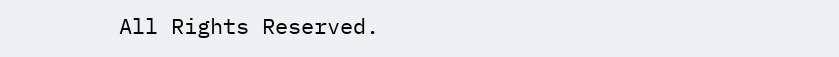All Rights Reserved.